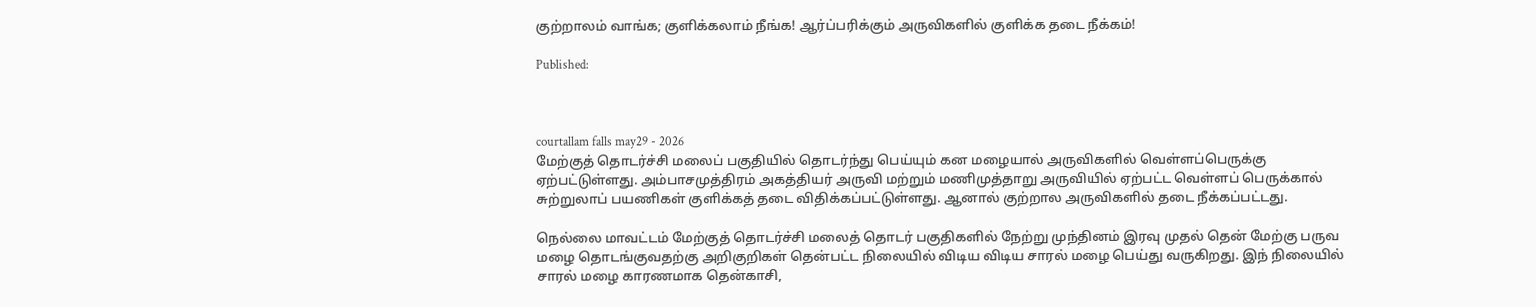குற்றாலம் வாங்க; குளிக்கலாம் நீங்க! ஆர்ப்பரிக்கும் அருவிகளில் குளிக்க தடை நீக்கம்!

Published:



courtallam falls may29 - 2026
மேற்குத் தொடர்ச்சி மலைப் பகுதியில் தொடர்ந்து பெய்யும் கன மழையால் அருவிகளில் வெள்ளப்பெருக்கு ஏற்பட்டுள்ளது. அம்பாசமுத்திரம் அகத்தியர் அருவி மற்றும் மணிமுத்தாறு அருவியில் ஏற்பட்ட வெள்ளப் பெருக்கால் சுற்றுலாப் பயணிகள் குளிக்கத் தடை விதிக்கப்பட்டுள்ளது. ஆனால் குற்றால அருவிகளில் தடை நீக்கப்பட்டது.

நெல்லை மாவட்டம் மேற்குத் தொடர்ச்சி மலைத் தொடர் பகுதிகளில் நேற்று முந்தினம் இரவு முதல் தென் மேற்கு பருவ மழை தொடங்குவதற்கு அறிகுறிகள் தென்பட்ட நிலையில் விடிய விடிய சாரல் மழை பெய்து வருகிறது. இந் நிலையில் சாரல் மழை காரணமாக தென்காசி,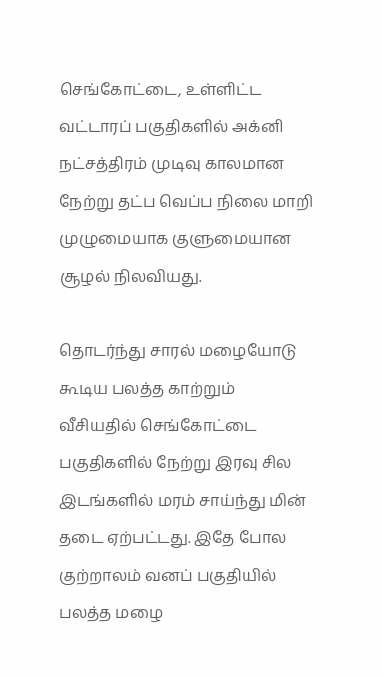செங்கோட்டை, உள்ளிட்ட வட்டாரப் பகுதிகளில் அக்னி நட்சத்திரம் முடிவு காலமான நேற்று தட்ப வெப்ப நிலை மாறி முழுமையாக குளுமையான சூழல் நிலவியது.

தொடர்ந்து சாரல் மழையோடு கூடிய பலத்த காற்றும் வீசியதில் செங்கோட்டை பகுதிகளில் நேற்று இரவு சில இடங்களில் மரம் சாய்ந்து மின் தடை ஏற்பட்டது. இதே போல குற்றாலம் வனப் பகுதியில் பலத்த மழை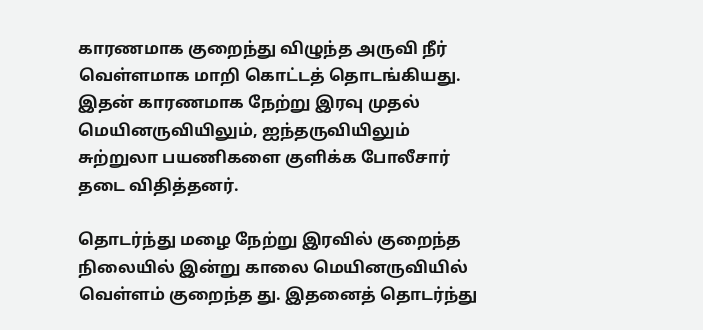காரணமாக குறைந்து விழுந்த அருவி நீர் வெள்ளமாக மாறி கொட்டத் தொடங்கியது. இதன் காரணமாக நேற்று இரவு முதல் மெயினருவியிலும், ஐந்தருவியிலும் சுற்றுலா பயணிகளை குளிக்க போலீசார் தடை விதித்தனர்.

தொடர்ந்து மழை நேற்று இரவில் குறைந்த நிலையில் இன்று காலை மெயினருவியில் வெள்ளம் குறைந்த து. இதனைத் தொடர்ந்து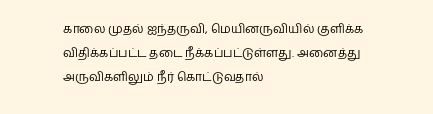காலை முதல் ஐந்தருவி, மெயினருவியில் குளிக்க விதிக்கப்பட்ட தடை நீக்கப்பட்டுள்ளது. அனைத்து அருவிகளிலும் நீர் கொட்டுவதால்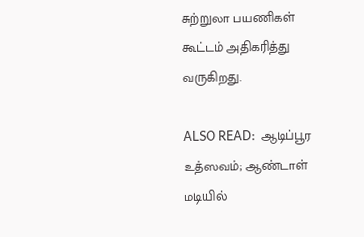சுற்றுலா பயணிகள் கூட்டம் அதிகரித்து வருகிறது.

ALSO READ:  ஆடிப்பூர உத்ஸவம்; ஆண்டாள் மடியில்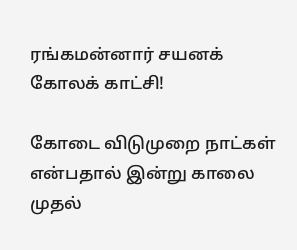ரங்கமன்னார் சயனக் கோலக் காட்சி!

கோடை விடுமுறை நாட்கள் என்பதால் இன்று காலை முதல்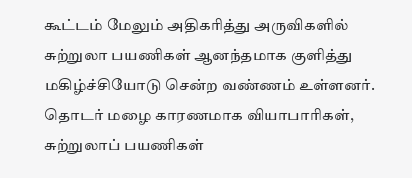கூட்டம் மேலும் அதிகரித்து அருவிகளில் சுற்றுலா பயணிகள் ஆனந்தமாக குளித்து மகிழ்ச்சியோடு சென்ற வண்ணம் உள்ளனர். தொடர் மழை காரணமாக வியாபாரிகள், சுற்றுலாப் பயணிகள்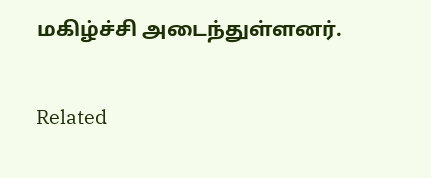மகிழ்ச்சி அடைந்துள்ளனர்.

Related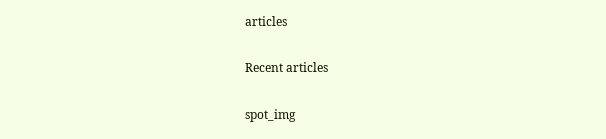articles

Recent articles

spot_img